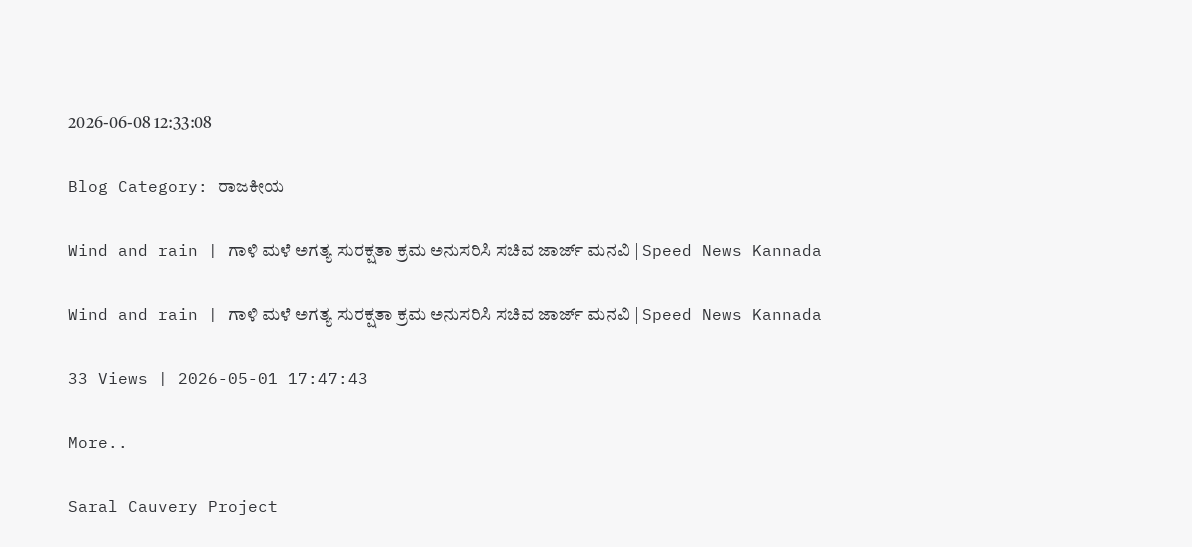2026-06-08 12:33:08

Blog Category: ರಾಜಕೀಯ

Wind and rain | ಗಾಳಿ ಮಳೆ ಅಗತ್ಯ ಸುರಕ್ಷತಾ ಕ್ರಮ ಅನುಸರಿಸಿ ಸಚಿವ ಜಾರ್ಜ್‌ ಮನವಿ | Speed News Kannada

Wind and rain | ಗಾಳಿ ಮಳೆ ಅಗತ್ಯ ಸುರಕ್ಷತಾ ಕ್ರಮ ಅನುಸರಿಸಿ ಸಚಿವ ಜಾರ್ಜ್‌ ಮನವಿ | Speed News Kannada

33 Views | 2026-05-01 17:47:43

More..

Saral Cauvery Project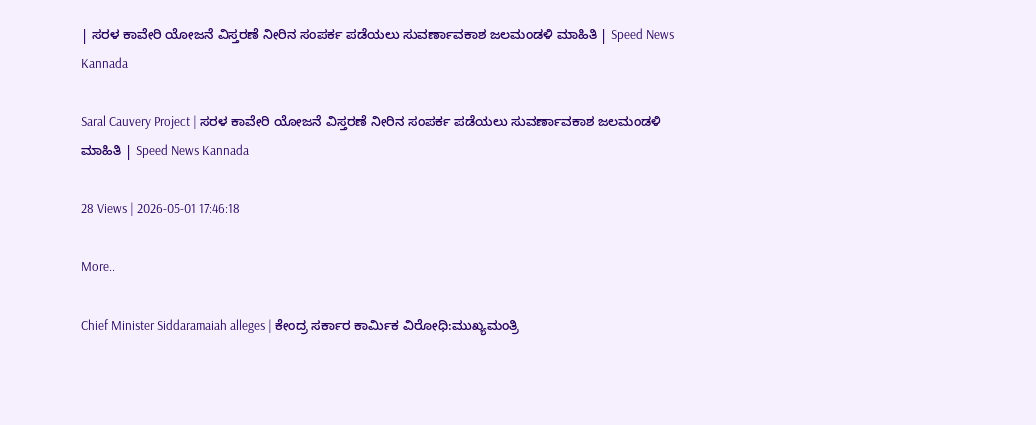| ಸರಳ ಕಾವೇರಿ ಯೋಜನೆ ವಿಸ್ತರಣೆ ನೀರಿನ ಸಂಪರ್ಕ ಪಡೆಯಲು ಸುವರ್ಣಾವಕಾಶ ಜಲಮಂಡಳಿ ಮಾಹಿತಿ | Speed News Kannada

Saral Cauvery Project | ಸರಳ ಕಾವೇರಿ ಯೋಜನೆ ವಿಸ್ತರಣೆ ನೀರಿನ ಸಂಪರ್ಕ ಪಡೆಯಲು ಸುವರ್ಣಾವಕಾಶ ಜಲಮಂಡಳಿ ಮಾಹಿತಿ | Speed News Kannada

28 Views | 2026-05-01 17:46:18

More..

Chief Minister Siddaramaiah alleges | ಕೇಂದ್ರ ಸರ್ಕಾರ ಕಾರ್ಮಿಕ ವಿರೋಧಿ:ಮುಖ್ಯಮಂತ್ರಿ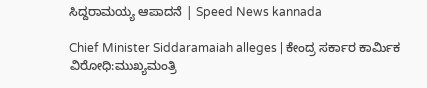ಸಿದ್ದರಾಮಯ್ಯ ಆಪಾದನೆ | Speed News kannada

Chief Minister Siddaramaiah alleges | ಕೇಂದ್ರ ಸರ್ಕಾರ ಕಾರ್ಮಿಕ ವಿರೋಧಿ:ಮುಖ್ಯಮಂತ್ರಿ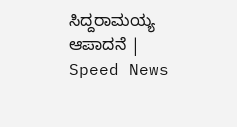ಸಿದ್ದರಾಮಯ್ಯ ಆಪಾದನೆ | Speed News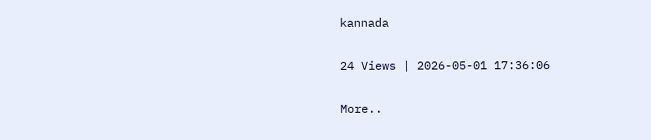kannada

24 Views | 2026-05-01 17:36:06

More..